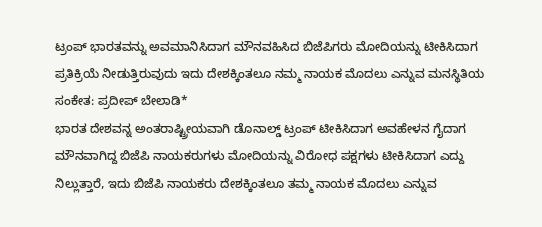ಟ್ರಂಪ್ ಭಾರತವನ್ನು ಅವಮಾನಿಸಿದಾಗ ಮೌನವಹಿಸಿದ ಬಿಜೆಪಿಗರು ಮೋದಿಯನ್ನು ಟೀಕಿಸಿದಾಗ ಪ್ರತಿಕ್ರಿಯೆ ನೀಡುತ್ತಿರುವುದು ಇದು ದೇಶಕ್ಕಿಂತಲೂ ನಮ್ಮ ನಾಯಕ ಮೊದಲು ಎನ್ನುವ ಮನಸ್ಥಿತಿಯ ಸಂಕೇತ: ಪ್ರದೀಪ್ ಬೇಲಾಡಿ*
ಭಾರತ ದೇಶವನ್ನ ಅಂತರಾಷ್ಟ್ರೀಯವಾಗಿ ಡೊನಾಲ್ಡ್ ಟ್ರಂಪ್ ಟೀಕಿಸಿದಾಗ ಅವಹೇಳನ ಗೈದಾಗ ಮೌನವಾಗಿದ್ದ ಬಿಜೆಪಿ ನಾಯಕರುಗಳು ಮೋದಿಯನ್ನು ವಿರೋಧ ಪಕ್ಷಗಳು ಟೀಕಿಸಿದಾಗ ಎದ್ದು ನಿಲ್ಲುತ್ತಾರೆ, ಇದು ಬಿಜೆಪಿ ನಾಯಕರು ದೇಶಕ್ಕಿಂತಲೂ ತಮ್ಮ ನಾಯಕ ಮೊದಲು ಎನ್ನುವ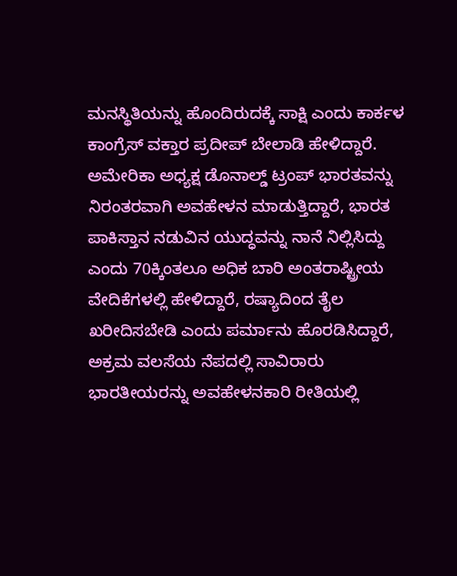ಮನಸ್ಥಿತಿಯನ್ನು ಹೊಂದಿರುದಕ್ಕೆ ಸಾಕ್ಷಿ ಎಂದು ಕಾರ್ಕಳ ಕಾಂಗ್ರೆಸ್ ವಕ್ತಾರ ಪ್ರದೀಪ್ ಬೇಲಾಡಿ ಹೇಳಿದ್ದಾರೆ.
ಅಮೇರಿಕಾ ಅಧ್ಯಕ್ಷ ಡೊನಾಲ್ಡ್ ಟ್ರಂಪ್ ಭಾರತವನ್ನು ನಿರಂತರವಾಗಿ ಅವಹೇಳನ ಮಾಡುತ್ತಿದ್ದಾರೆ, ಭಾರತ ಪಾಕಿಸ್ತಾನ ನಡುವಿನ ಯುದ್ಧವನ್ನು ನಾನೆ ನಿಲ್ಲಿಸಿದ್ದು ಎಂದು 70ಕ್ಕಿಂತಲೂ ಅಧಿಕ ಬಾರಿ ಅಂತರಾಷ್ಟ್ರೀಯ ವೇದಿಕೆಗಳಲ್ಲಿ ಹೇಳಿದ್ದಾರೆ, ರಷ್ಯಾದಿಂದ ತೈಲ ಖರೀದಿಸಬೇಡಿ ಎಂದು ಪರ್ಮಾನು ಹೊರಡಿಸಿದ್ದಾರೆ, ಅಕ್ರಮ ವಲಸೆಯ ನೆಪದಲ್ಲಿ ಸಾವಿರಾರು ಭಾರತೀಯರನ್ನು ಅವಹೇಳನಕಾರಿ ರೀತಿಯಲ್ಲಿ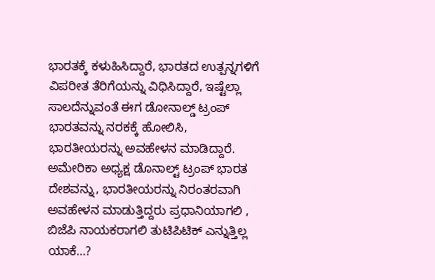ಭಾರತಕ್ಕೆ ಕಳುಹಿಸಿದ್ದಾರೆ, ಭಾರತದ ಉತ್ಪನ್ನಗಳಿಗೆ ವಿಪರೀತ ತೆರಿಗೆಯನ್ನು ವಿಧಿಸಿದ್ದಾರೆ, ಇಷ್ಟೆಲ್ಲಾ ಸಾಲದೆನ್ನುವಂತೆ ಈಗ ಡೋನಾಲ್ಡ್ ಟ್ರಂಪ್ ಭಾರತವನ್ನು ನರಕಕ್ಕೆ ಹೋಲಿಸಿ, ಭಾರತೀಯರನ್ನು ಅವಹೇಳನ ಮಾಡಿದ್ದಾರೆ.
ಅಮೇರಿಕಾ ಅಧ್ಯಕ್ಷ ಡೊನಾಲ್ಟ್ ಟ್ರಂಪ್ ಭಾರತ ದೇಶವನ್ನು, ಭಾರತೀಯರನ್ನು ನಿರಂತರವಾಗಿ ಅವಹೇಳನ ಮಾಡುತ್ತಿದ್ದರು ಪ್ರಧಾನಿಯಾಗಲಿ , ಬಿಜೆಪಿ ನಾಯಕರಾಗಲಿ ತುಟಿಪಿಟಿಕ್ ಎನ್ನುತ್ತಿಲ್ಲ ಯಾಕೆ…?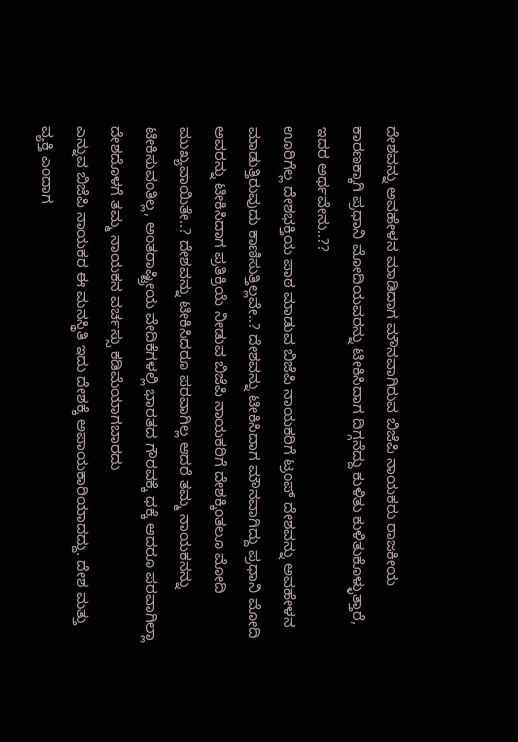ದೇಶವನ್ನು ಅವಹೇಳನ ಮಾಡಿದಾಗ ಮೌನವಾಗಿರುವ ಬಿಜೆಪಿ ನಾಯಕರು ರಾಜಕೀಯ ಕಾರಣಕ್ಕಾಗಿ ಪ್ರಧಾನಿ ಮೋದಿಯವರನ್ನು ಟೀಕಿಸಿದಾಗ ದಿಗ್ಗನೆದ್ದು ಕುಳಿತು ಕುಳಿತುಕೊಳ್ಳುತ್ತಾರೆ, ಇದರ ಅರ್ಥವೇನು..??
ಊರಿಗೆಲ್ಲ ದೇಶಭಕ್ತಿಯ ಪಾಠ ಮಾಡುವ ಬಿಜೆಪಿ ನಾಯಕರಿಗೆ ಟ್ರಂಪ್ ದೇಶವನ್ನು ಅವಹೇಳನ ಮಾಡುತ್ತಿರುವುದು ಕಾಣಿಸುತ್ತಿಲ್ಲವೇ..? ದೇಶವನ್ನು ಟೀಕಿಸಿದಾಗ ಮೌನವಾಗಿದ್ದು ಪ್ರಧಾನಿ ಮೋದಿ ಅವರನ್ನು ಟೀಕಿಸಿದಾಗ ಪ್ರತಿಕ್ರಿಯೆ ನೀಡುವ ಬಿಜೆಪಿ ನಾಯಕರಿಗೆ ದೇಶಕ್ಕಿಂತಲೂ ಮೋದಿ ಮುಖ್ಯವಾಯಿತೇ..? ದೇಶವನ್ನು ಟೀಕಿಸಿದರೂ ಪರವಾಗಿಲ್ಲ ಆದರೆ ತಮ್ಮ ನಾಯಕನನ್ನು ಟೀಕಿಸುವಂತಿಲ್ಲ, ಅಂತರಾಷ್ಟ್ರೀಯ ವೇದಿಕೆಗಳಲ್ಲಿ ಭಾರತದ ಗೌರವಕ್ಕೆ ಧಕ್ಕೆ ಆದರೂ ಪರವಾಗಿಲ್ಲಾ ದೇಶದೊಳಗೆ ತಮ್ಮ ನಾಯಕನ ವರ್ಚಸ್ಸು ಕಡಿಮೆಯಾಗಬಾರದು
ಎನ್ನುವ ಬಿಜೆಪಿ ನಾಯಕರ ಈ ಮನಸ್ಥಿತಿ ಇದು ದೇಶಕ್ಕೆ ಅಪಾಯಕಾರಿಯಾದದ್ದು. ದೇಶ ಮತ್ತು ವ್ಯಕ್ತಿ ಎಂದಾಗ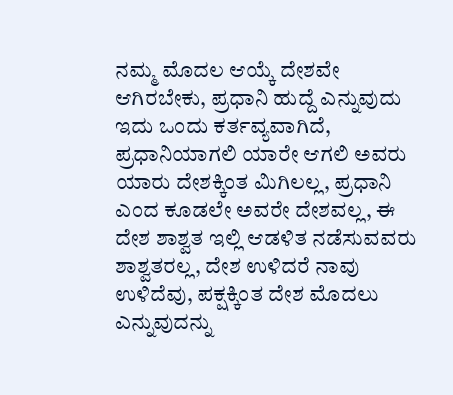ನಮ್ಮ ಮೊದಲ ಆಯ್ಕೆ ದೇಶವೇ ಆಗಿರಬೇಕು, ಪ್ರಧಾನಿ ಹುದ್ದೆ ಎನ್ನುವುದು ಇದು ಒಂದು ಕರ್ತವ್ಯವಾಗಿದೆ, ಪ್ರಧಾನಿಯಾಗಲಿ ಯಾರೇ ಆಗಲಿ ಅವರು ಯಾರು ದೇಶಕ್ಕಿಂತ ಮಿಗಿಲಲ್ಲ, ಪ್ರಧಾನಿ ಎಂದ ಕೂಡಲೇ ಅವರೇ ದೇಶವಲ್ಲ, ಈ ದೇಶ ಶಾಶ್ವತ ಇಲ್ಲಿ ಆಡಳಿತ ನಡೆಸುವವರು ಶಾಶ್ವತರಲ್ಲ, ದೇಶ ಉಳಿದರೆ ನಾವು ಉಳಿದೆವು, ಪಕ್ಷಕ್ಕಿಂತ ದೇಶ ಮೊದಲು ಎನ್ನುವುದನ್ನು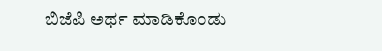ಬಿಜೆಪಿ ಅರ್ಥ ಮಾಡಿಕೊಂಡು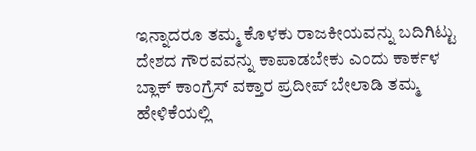ಇನ್ನಾದರೂ ತಮ್ಮ ಕೊಳಕು ರಾಜಕೀಯವನ್ನು ಬದಿಗಿಟ್ಟು ದೇಶದ ಗೌರವವನ್ನು ಕಾಪಾಡಬೇಕು ಎಂದು ಕಾರ್ಕಳ ಬ್ಲಾಕ್ ಕಾಂಗ್ರೆಸ್ ವಕ್ತಾರ ಪ್ರದೀಪ್ ಬೇಲಾಡಿ ತಮ್ಮ ಹೇಳಿಕೆಯಲ್ಲಿ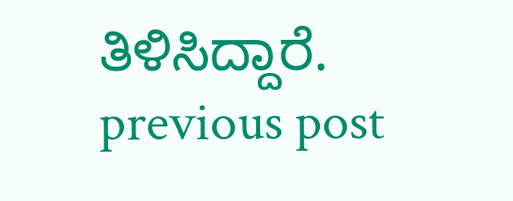ತಿಳಿಸಿದ್ದಾರೆ.
previous post